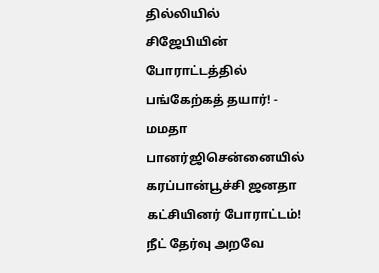தில்லியில் சிஜேபியின் போராட்டத்தில் பங்கேற்கத் தயார்! - மமதா பானர்ஜிசென்னையில் கரப்பான்பூச்சி ஜனதா கட்சியினர் போராட்டம்! நீட் தேர்வு அறவே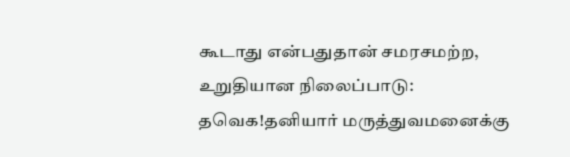கூடாது என்பதுதான் சமரசமற்ற, உறுதியான நிலைப்பாடு: தவெக!தனியார் மருத்துவமனைக்கு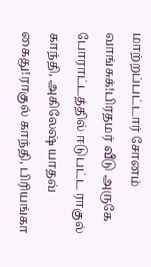மாற்றப்பட்டார் சோனம் வாங்சுக்!பிரதமர் வீடு அருகே போராட்டத்தில் ஈடுபட்ட ராகுல் காந்தி, அகிலேஷ் யாதவ் கைது!ராகுல் காந்தி, பிரியங்கா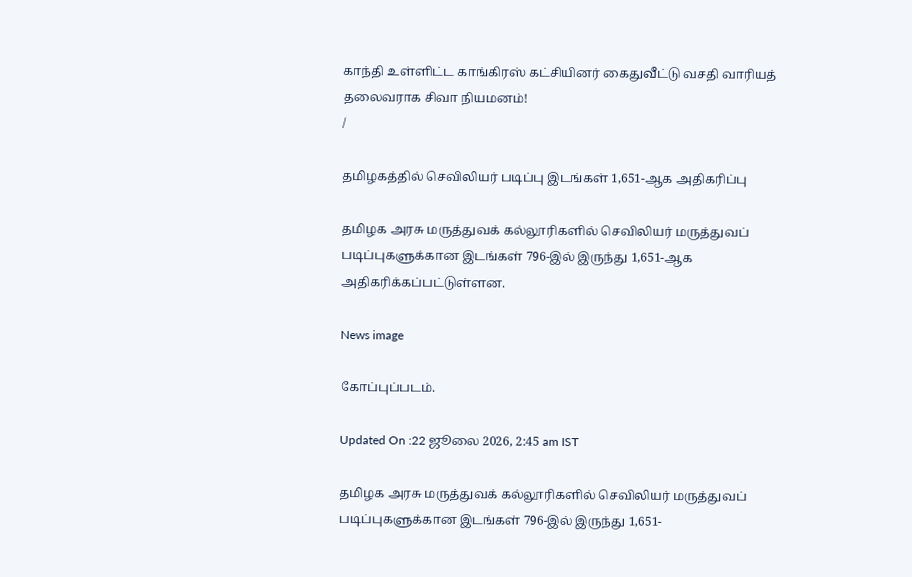காந்தி உள்ளிட்ட காங்கிரஸ் கட்சியினர் கைதுவீட்டு வசதி வாரியத் தலைவராக சிவா நியமனம்!
/

தமிழகத்தில் செவிலியர் படிப்பு இடங்கள் 1,651-ஆக அதிகரிப்பு

தமிழக அரசு மருத்துவக் கல்லூரிகளில் செவிலியர் மருத்துவப் படிப்புகளுக்கான இடங்கள் 796-இல் இருந்து 1,651-ஆக அதிகரிக்கப்பட்டுள்ளன.

News image

கோப்புப்படம்.

Updated On :22 ஜூலை 2026, 2:45 am IST

தமிழக அரசு மருத்துவக் கல்லூரிகளில் செவிலியர் மருத்துவப் படிப்புகளுக்கான இடங்கள் 796-இல் இருந்து 1,651-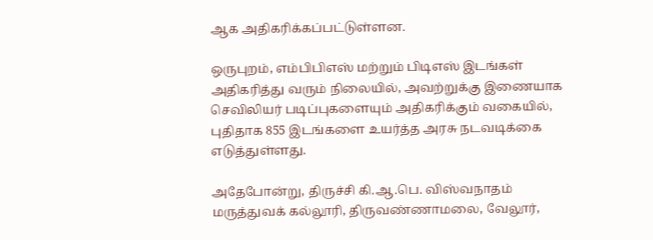ஆக அதிகரிக்கப்பட்டுள்ளன.

ஒருபுறம், எம்பிபிஎஸ் மற்றும் பிடிஎஸ் இடங்கள் அதிகரித்து வரும் நிலையில், அவற்றுக்கு இணையாக செவிலியர் படிப்புகளையும் அதிகரிக்கும் வகையில், புதிதாக 855 இடங்களை உயர்த்த அரசு நடவடிக்கை எடுத்துள்ளது.

அதேபோன்று, திருச்சி கி.ஆ.பெ. விஸ்வநாதம் மருத்துவக் கல்லூரி, திருவண்ணாமலை, வேலூர்,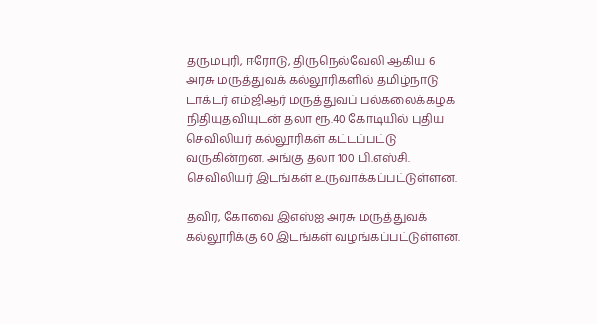தருமபுரி, ஈரோடு, திருநெல்வேலி ஆகிய 6 அரசு மருத்துவக் கல்லூரிகளில் தமிழ்நாடு டாக்டர் எம்ஜிஆர் மருத்துவப் பல்கலைக்கழக நிதியுதவியுடன் தலா ரூ.40 கோடியில் புதிய செவிலியர் கல்லூரிகள் கட்டப்பட்டு வருகின்றன. அங்கு தலா 100 பி.எஸ்சி. செவிலியர் இடங்கள் உருவாக்கப்பட்டுள்ளன.

தவிர, கோவை இஎஸ்ஐ அரசு மருத்துவக் கல்லூரிக்கு 60 இடங்கள் வழங்கப்பட்டுள்ளன.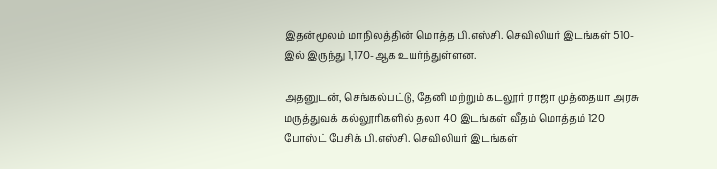இதன்மூலம் மாநிலத்தின் மொத்த பி.எஸ்சி. செவிலியர் இடங்கள் 510-இல் இருந்து 1,170-ஆக உயர்ந்துள்ளன.

அதனுடன், செங்கல்பட்டு, தேனி மற்றும் கடலூர் ராஜா முத்தையா அரசு மருத்துவக் கல்லூரிகளில் தலா 40 இடங்கள் வீதம் மொத்தம் 120 போஸ்ட் பேசிக் பி.எஸ்சி. செவிலியர் இடங்கள்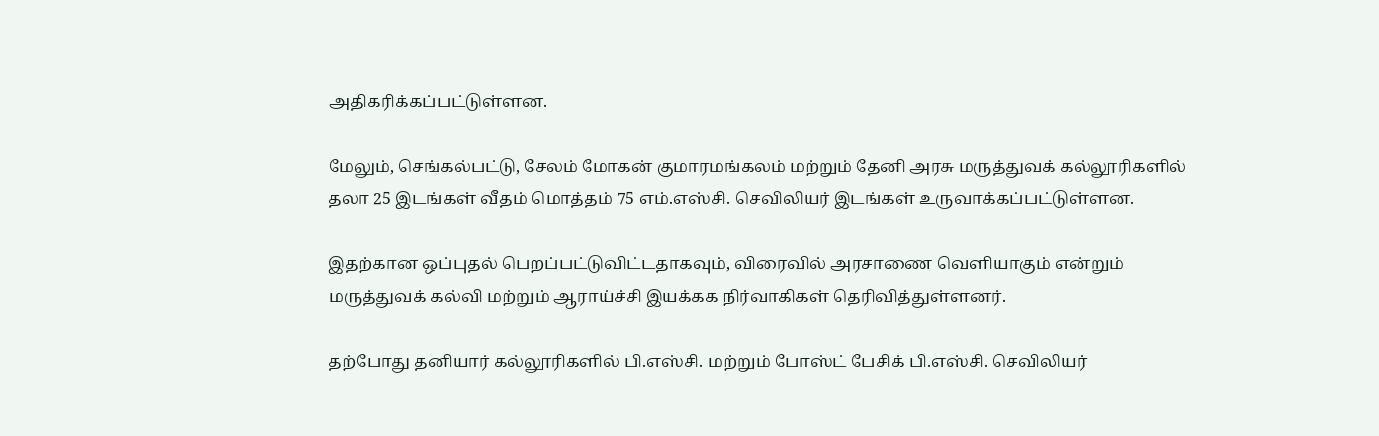அதிகரிக்கப்பட்டுள்ளன.

மேலும், செங்கல்பட்டு, சேலம் மோகன் குமாரமங்கலம் மற்றும் தேனி அரசு மருத்துவக் கல்லூரிகளில் தலா 25 இடங்கள் வீதம் மொத்தம் 75 எம்.எஸ்சி. செவிலியர் இடங்கள் உருவாக்கப்பட்டுள்ளன.

இதற்கான ஒப்புதல் பெறப்பட்டுவிட்டதாகவும், விரைவில் அரசாணை வெளியாகும் என்றும் மருத்துவக் கல்வி மற்றும் ஆராய்ச்சி இயக்கக நிர்வாகிகள் தெரிவித்துள்ளனர்.

தற்போது தனியார் கல்லூரிகளில் பி.எஸ்சி. மற்றும் போஸ்ட் பேசிக் பி.எஸ்சி. செவிலியர்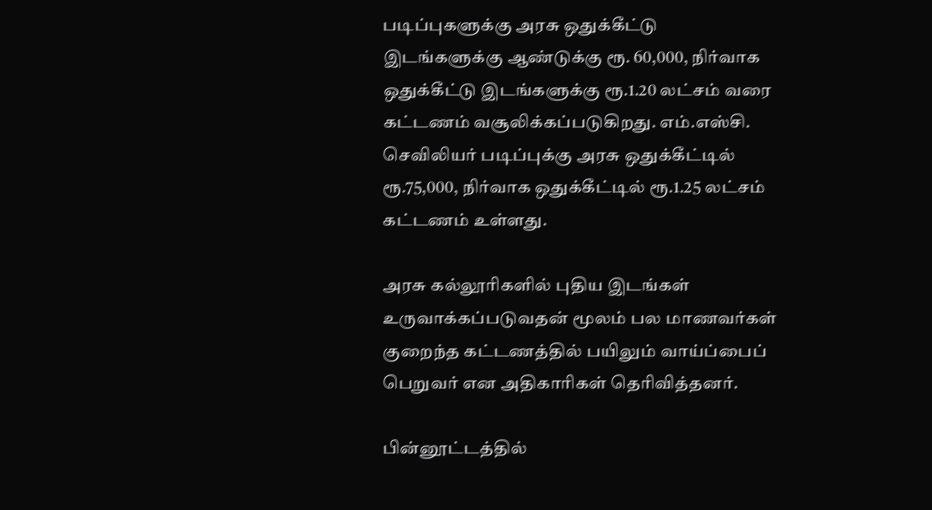படிப்புகளுக்கு அரசு ஒதுக்கீட்டு இடங்களுக்கு ஆண்டுக்கு ரூ. 60,000, நிர்வாக ஒதுக்கீட்டு இடங்களுக்கு ரூ.1.20 லட்சம் வரை கட்டணம் வசூலிக்கப்படுகிறது. எம்.எஸ்சி. செவிலியர் படிப்புக்கு அரசு ஒதுக்கீட்டில் ரூ.75,000, நிர்வாக ஒதுக்கீட்டில் ரூ.1.25 லட்சம் கட்டணம் உள்ளது.

அரசு கல்லூரிகளில் புதிய இடங்கள் உருவாக்கப்படுவதன் மூலம் பல மாணவர்கள் குறைந்த கட்டணத்தில் பயிலும் வாய்ப்பைப் பெறுவர் என அதிகாரிகள் தெரிவித்தனர்.

பின்னூட்டத்தில்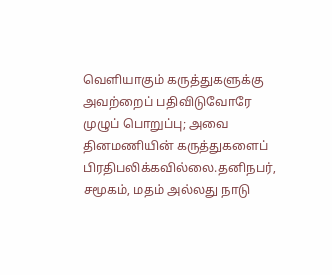வெளியாகும் கருத்துகளுக்கு அவற்றைப் பதிவிடுவோரே முழுப் பொறுப்பு; அவை தினமணியின் கருத்துகளைப் பிரதிபலிக்கவில்லை.தனிநபர், சமூகம், மதம் அல்லது நாடு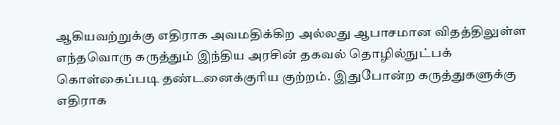ஆகியவற்றுக்கு எதிராக அவமதிக்கிற அல்லது ஆபாசமான விதத்திலுள்ள எந்தவொரு கருத்தும் இந்திய அரசின் தகவல் தொழில்நுட்பக் கொள்கைப்படி தண்டனைக்குரிய குற்றம். இதுபோன்ற கருத்துகளுக்கு எதிராக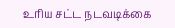உரிய சட்ட நடவடிக்கை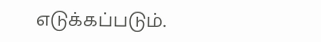எடுக்கப்படும்.